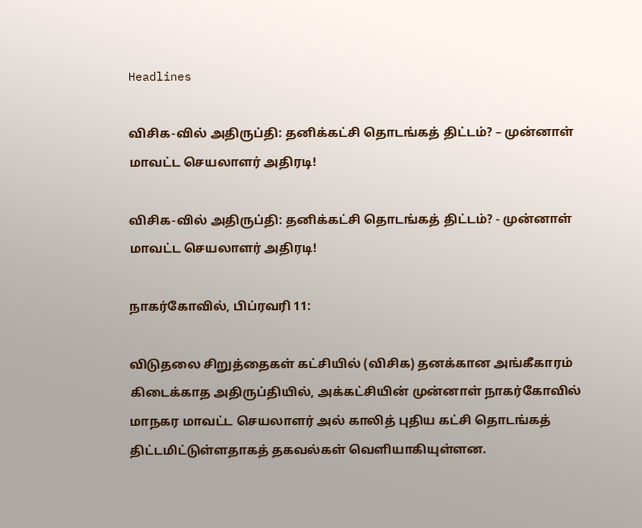Headlines

விசிக-வில் அதிருப்தி: தனிக்கட்சி தொடங்கத் திட்டம்? – முன்னாள் மாவட்ட செயலாளர் அதிரடி!

விசிக-வில் அதிருப்தி: தனிக்கட்சி தொடங்கத் திட்டம்? - முன்னாள் மாவட்ட செயலாளர் அதிரடி!

நாகர்கோவில், பிப்ரவரி 11:

விடுதலை சிறுத்தைகள் கட்சியில் (விசிக) தனக்கான அங்கீகாரம் கிடைக்காத அதிருப்தியில், அக்கட்சியின் முன்னாள் நாகர்கோவில் மாநகர மாவட்ட செயலாளர் அல் காலித் புதிய கட்சி தொடங்கத் திட்டமிட்டுள்ளதாகத் தகவல்கள் வெளியாகியுள்ளன.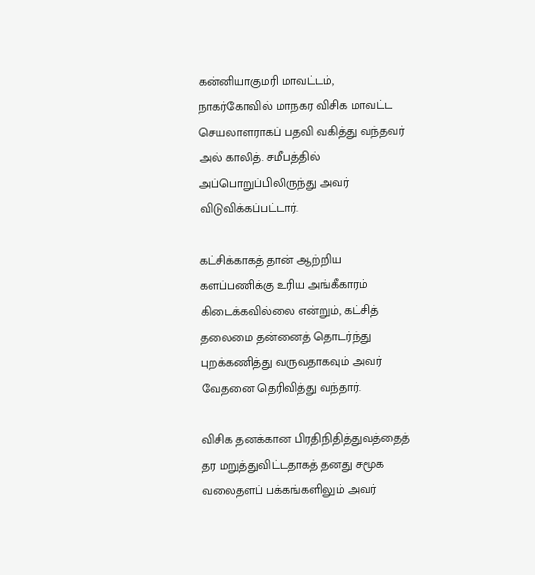கன்னியாகுமரி மாவட்டம், நாகர்கோவில் மாநகர விசிக மாவட்ட செயலாளராகப் பதவி வகித்து வந்தவர் அல் காலித். சமீபத்தில் அப்பொறுப்பிலிருந்து அவர் விடுவிக்கப்பட்டார்.

கட்சிக்காகத் தான் ஆற்றிய களப்பணிக்கு உரிய அங்கீகாரம் கிடைக்கவில்லை என்றும், கட்சித் தலைமை தன்னைத் தொடர்ந்து புறக்கணித்து வருவதாகவும் அவர் வேதனை தெரிவித்து வந்தார்.

விசிக தனக்கான பிரதிநிதித்துவத்தைத் தர மறுத்துவிட்டதாகத் தனது சமூக வலைதளப் பக்கங்களிலும் அவர்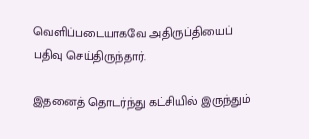வெளிப்படையாகவே அதிருப்தியைப் பதிவு செய்திருந்தார்.

இதனைத் தொடர்ந்து கட்சியில் இருந்தும்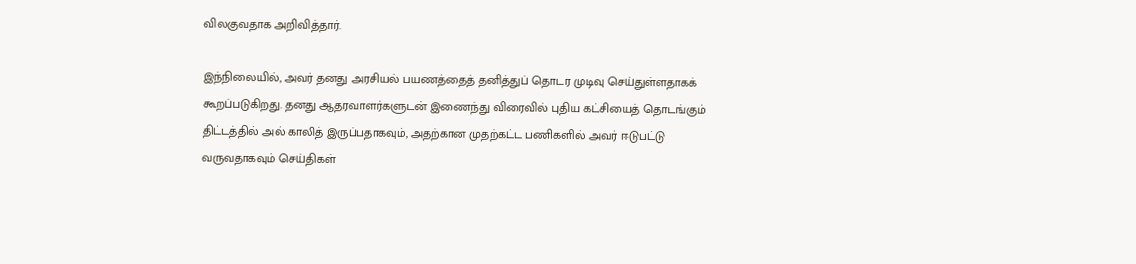விலகுவதாக அறிவித்தார்.

இந்நிலையில், அவர் தனது அரசியல் பயணத்தைத் தனித்துப் தொடர முடிவு செய்துள்ளதாகக் கூறப்படுகிறது. தனது ஆதரவாளர்களுடன் இணைந்து விரைவில் புதிய கட்சியைத் தொடங்கும் திட்டத்தில் அல் காலித் இருப்பதாகவும், அதற்கான முதற்கட்ட பணிகளில் அவர் ஈடுபட்டு வருவதாகவும் செய்திகள்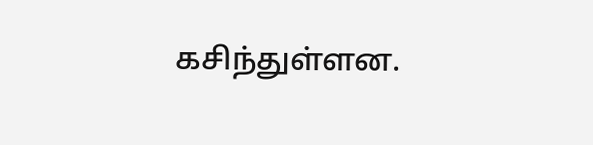கசிந்துள்ளன.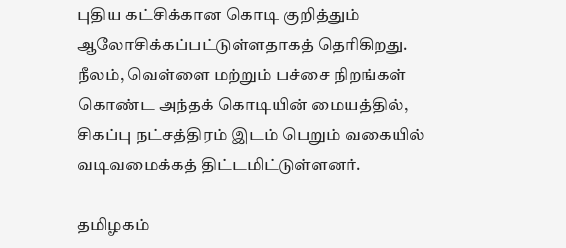புதிய கட்சிக்கான கொடி குறித்தும் ஆலோசிக்கப்பட்டுள்ளதாகத் தெரிகிறது. நீலம், வெள்ளை மற்றும் பச்சை நிறங்கள் கொண்ட அந்தக் கொடியின் மையத்தில், சிகப்பு நட்சத்திரம் இடம் பெறும் வகையில் வடிவமைக்கத் திட்டமிட்டுள்ளனர்.

தமிழகம்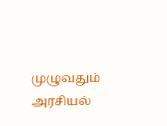முழுவதும் அரசியல்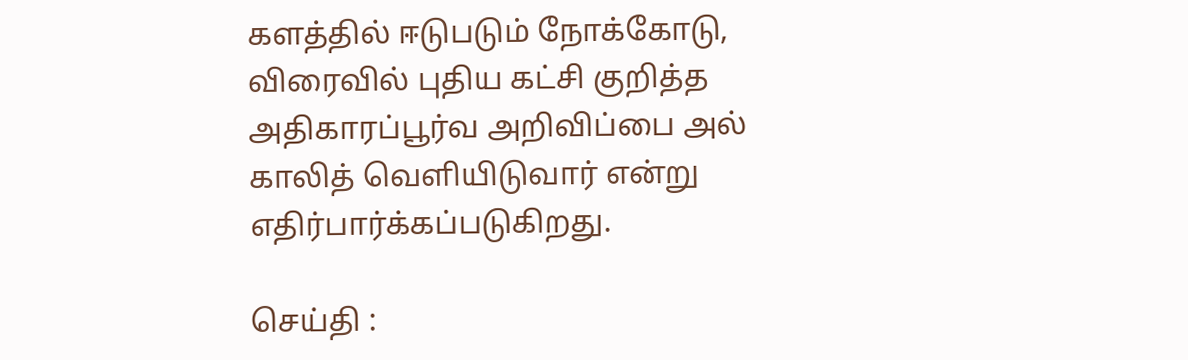களத்தில் ஈடுபடும் நோக்கோடு, விரைவில் புதிய கட்சி குறித்த அதிகாரப்பூர்வ அறிவிப்பை அல் காலித் வெளியிடுவார் என்று எதிர்பார்க்கப்படுகிறது.

செய்தி :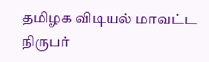தமிழக விடியல் மாவட்ட நிருபர்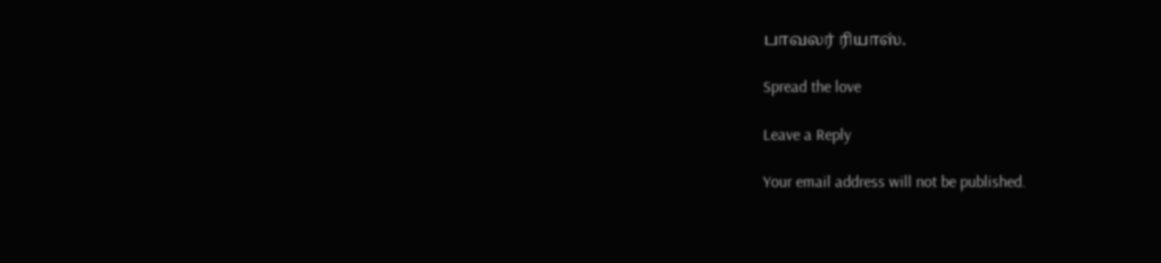பாவலர் ரியாஸ்.

Spread the love

Leave a Reply

Your email address will not be published.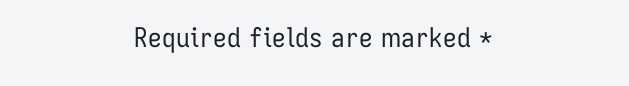Required fields are marked *